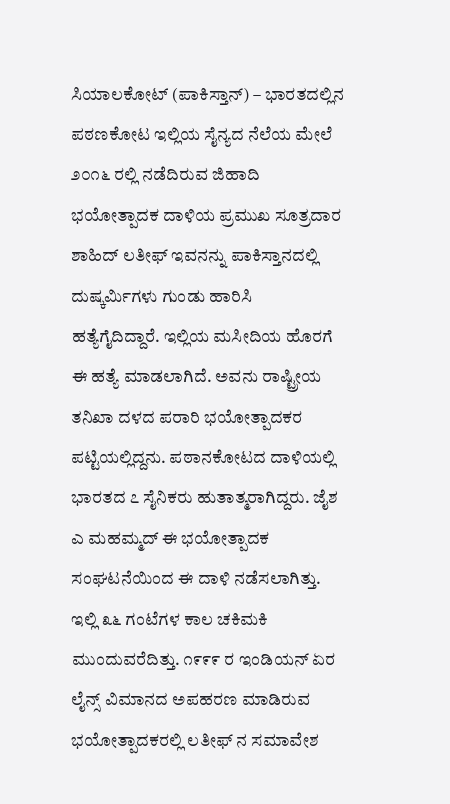ಸಿಯಾಲಕೋಟ್ (ಪಾಕಿಸ್ತಾನ್) – ಭಾರತದಲ್ಲಿನ ಪಠಣಕೋಟ ಇಲ್ಲಿಯ ಸೈನ್ಯದ ನೆಲೆಯ ಮೇಲೆ ೨೦೧೬ ರಲ್ಲಿ ನಡೆದಿರುವ ಜಿಹಾದಿ ಭಯೋತ್ಪಾದಕ ದಾಳಿಯ ಪ್ರಮುಖ ಸೂತ್ರದಾರ ಶಾಹಿದ್ ಲತೀಫ್ ಇವನನ್ನು ಪಾಕಿಸ್ತಾನದಲ್ಲಿ ದುಷ್ಕರ್ಮಿಗಳು ಗುಂಡು ಹಾರಿಸಿ ಹತ್ಯೆಗೈದಿದ್ದಾರೆ. ಇಲ್ಲಿಯ ಮಸೀದಿಯ ಹೊರಗೆ ಈ ಹತ್ಯೆ ಮಾಡಲಾಗಿದೆ. ಅವನು ರಾಷ್ಟ್ರೀಯ ತನಿಖಾ ದಳದ ಪರಾರಿ ಭಯೋತ್ಪಾದಕರ ಪಟ್ಟಿಯಲ್ಲಿದ್ದನು. ಪಠಾನಕೋಟದ ದಾಳಿಯಲ್ಲಿ ಭಾರತದ ೭ ಸೈನಿಕರು ಹುತಾತ್ಮರಾಗಿದ್ದರು. ಜೈಶ ಎ ಮಹಮ್ಮದ್ ಈ ಭಯೋತ್ಪಾದಕ ಸಂಘಟನೆಯಿಂದ ಈ ದಾಳಿ ನಡೆಸಲಾಗಿತ್ತು. ಇಲ್ಲಿ ೩೬ ಗಂಟೆಗಳ ಕಾಲ ಚಕಿಮಕಿ ಮುಂದುವರೆದಿತ್ತು. ೧೯೯೯ ರ ಇಂಡಿಯನ್ ಏರ ಲೈನ್ಸ್ ವಿಮಾನದ ಅಪಹರಣ ಮಾಡಿರುವ ಭಯೋತ್ಪಾದಕರಲ್ಲಿ ಲತೀಫ್ ನ ಸಮಾವೇಶ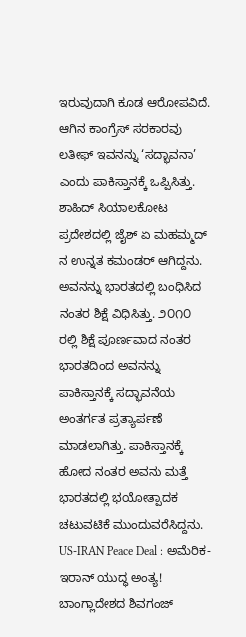ಇರುವುದಾಗಿ ಕೂಡ ಆರೋಪವಿದೆ.
ಆಗಿನ ಕಾಂಗ್ರೆಸ್ ಸರಕಾರವು ಲತೀಫ್ ಇವನನ್ನು ‘ಸದ್ಭಾವನಾ’ ಎಂದು ಪಾಕಿಸ್ತಾನಕ್ಕೆ ಒಪ್ಪಿಸಿತ್ತು.
ಶಾಹಿದ್ ಸಿಯಾಲಕೋಟ ಪ್ರದೇಶದಲ್ಲಿ ಜೈಶ್ ಏ ಮಹಮ್ಮದ್ ನ ಉನ್ನತ ಕಮಂಡರ್ ಆಗಿದ್ದನು. ಅವನನ್ನು ಭಾರತದಲ್ಲಿ ಬಂಧಿಸಿದ ನಂತರ ಶಿಕ್ಷೆ ವಿಧಿಸಿತ್ತು. ೨೦೧೦ ರಲ್ಲಿ ಶಿಕ್ಷೆ ಪೂರ್ಣವಾದ ನಂತರ ಭಾರತದಿಂದ ಅವನನ್ನು ಪಾಕಿಸ್ತಾನಕ್ಕೆ ಸದ್ಭಾವನೆಯ ಅಂತರ್ಗತ ಪ್ರತ್ಯಾರ್ಪಣೆ ಮಾಡಲಾಗಿತ್ತು. ಪಾಕಿಸ್ತಾನಕ್ಕೆ ಹೋದ ನಂತರ ಅವನು ಮತ್ತೆ ಭಾರತದಲ್ಲಿ ಭಯೋತ್ಪಾದಕ ಚಟುವಟಿಕೆ ಮುಂದುವರೆಸಿದ್ದನು.
US-IRAN Peace Deal : ಅಮೆರಿಕ-ಇರಾನ್ ಯುದ್ಧ ಅಂತ್ಯ!
ಬಾಂಗ್ಲಾದೇಶದ ಶಿವಗಂಜ್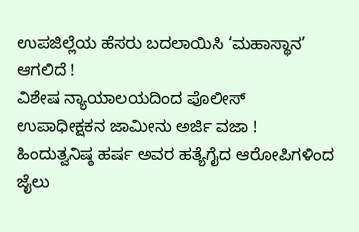ಉಪಜಿಲ್ಲೆಯ ಹೆಸರು ಬದಲಾಯಿಸಿ ‘ಮಹಾಸ್ಥಾನ’ ಆಗಲಿದೆ !
ವಿಶೇಷ ನ್ಯಾಯಾಲಯದಿಂದ ಪೊಲೀಸ್ ಉಪಾಧೀಕ್ಷಕನ ಜಾಮೀನು ಅರ್ಜಿ ವಜಾ !
ಹಿಂದುತ್ವನಿಷ್ಠ ಹರ್ಷ ಅವರ ಹತ್ಯೆಗೈದ ಆರೋಪಿಗಳಿಂದ ಜೈಲು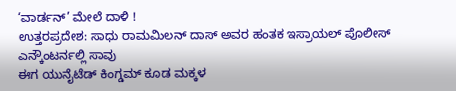‘ವಾರ್ಡನ್’ ಮೇಲೆ ದಾಳಿ !
ಉತ್ತರಪ್ರದೇಶ: ಸಾಧು ರಾಮಮಿಲನ್ ದಾಸ್ ಅವರ ಹಂತಕ ಇಸ್ರಾಯಲ್ ಪೊಲೀಸ್ ಎನ್ಕೌಂಟರ್ನಲ್ಲಿ ಸಾವು
ಈಗ ಯುನೈಟೆಡ್ ಕಿಂಗ್ಡಮ್ ಕೂಡ ಮಕ್ಕಳ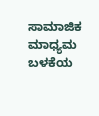ಸಾಮಾಜಿಕ ಮಾಧ್ಯಮ ಬಳಕೆಯ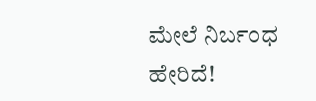ಮೇಲೆ ನಿರ್ಬಂಧ ಹೇರಿದೆ!